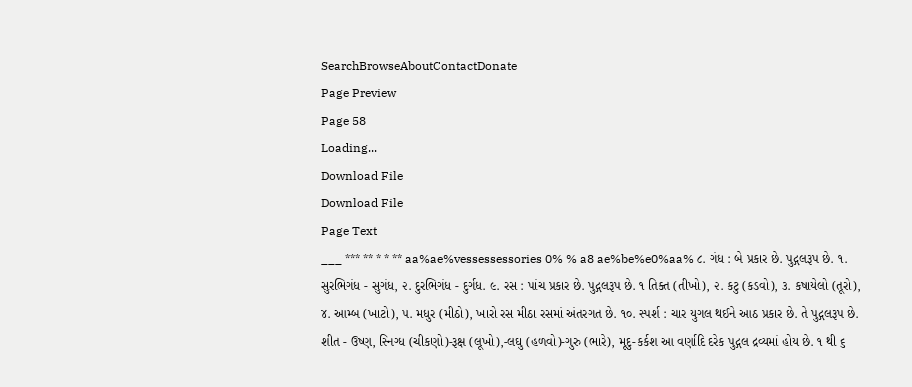SearchBrowseAboutContactDonate
Page Preview
Page 58
Loading...
Download File
Download File
Page Text
___ *** ** * * ** aa%ae%vessessessories 0% % a8 ae%be%e0%aa% ૮. ગંધ : બે પ્રકાર છે. પુદ્ગલરૂપ છે. ૧. સુરભિગંધ - સુગંધ, ૨. દુરભિગંધ - દુર્ગધ. ૯. રસ : પાંચ પ્રકાર છે. પુદ્ગલરૂપ છે. ૧ તિક્ત (તીખો), ૨. કટુ (કડવો), ૩. કષાયેલો (તૂરો), ૪. આમ્બ (ખાટો), ૫. મધુર (મીઠો), ખારો રસ મીઠા રસમાં અંતરગત છે. ૧૦. સ્પર્શ : ચાર યુગલ થઈને આઠ પ્રકાર છે. તે પુદ્ગલરૂપ છે. શીત - ઉષ્ણ, સ્નિગ્ધ (ચીકણો)-રૂક્ષ (લૂખો),-લઘુ (હળવો)-ગુરુ (ભારે), મૂદુ-કર્કશ આ વર્ણાદિ દરેક પુદ્ગલ દ્રવ્યમાં હોય છે. ૧ થી ૬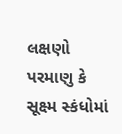લક્ષણો પરમાણુ કે સૂક્ષ્મ સ્કંધોમાં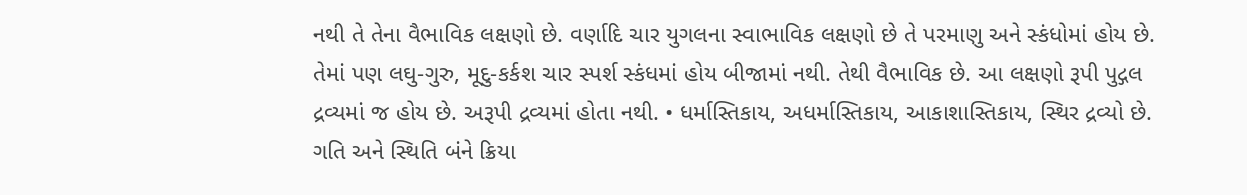નથી તે તેના વૈભાવિક લક્ષણો છે. વર્ણાદિ ચાર યુગલના સ્વાભાવિક લક્ષણો છે તે પરમાણુ અને સ્કંધોમાં હોય છે. તેમાં પણ લઘુ-ગુરુ, મૂદુ-કર્કશ ચાર સ્પર્શ સ્કંધમાં હોય બીજામાં નથી. તેથી વૈભાવિક છે. આ લક્ષણો રૂપી પુદ્ગલ દ્રવ્યમાં જ હોય છે. અરૂપી દ્રવ્યમાં હોતા નથી. • ધર્માસ્તિકાય, અધર્માસ્તિકાય, આકાશાસ્તિકાય, સ્થિર દ્રવ્યો છે. ગતિ અને સ્થિતિ બંને ક્રિયા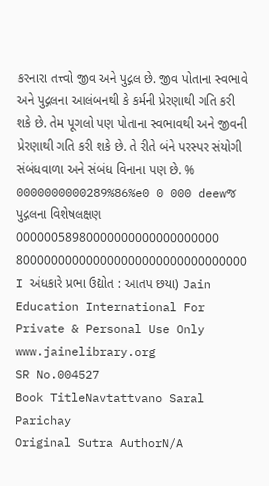કરનારા તત્ત્વો જીવ અને પુદ્ગલ છે. જીવ પોતાના સ્વભાવે અને પુદ્ગલના આલંબનથી કે કર્મની પ્રેરણાથી ગતિ કરી શકે છે. તેમ પૂગલો પણ પોતાના સ્વભાવથી અને જીવની પ્રેરણાથી ગતિ કરી શકે છે. તે રીતે બંને પરસ્પર સંયોગી સંબંધવાળા અને સંબંધ વિનાના પણ છે. % 0000000000289%86%e0 0 000 deewજ પુદ્ગલના વિશેષલક્ષણ 00000058980000000000000000000 800000000000000000000000000000000 I અંધકારે પ્રભા ઉદ્યોત : આતપ છયા) Jain Education International For Private & Personal Use Only www.jainelibrary.org
SR No.004527
Book TitleNavtattvano Saral Parichay
Original Sutra AuthorN/A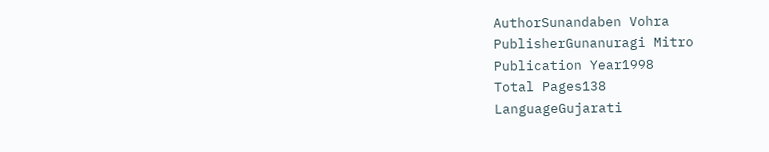AuthorSunandaben Vohra
PublisherGunanuragi Mitro
Publication Year1998
Total Pages138
LanguageGujarati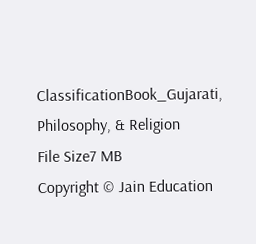ClassificationBook_Gujarati, Philosophy, & Religion
File Size7 MB
Copyright © Jain Education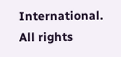International. All rights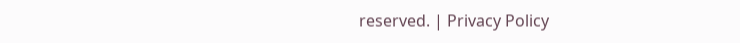reserved. | Privacy Policy